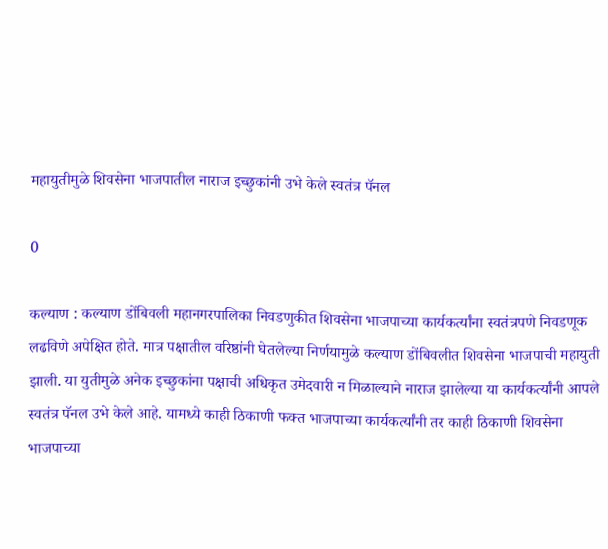महायुतीमुळे शिवसेना भाजपातील नाराज इच्छुकांनी उभे केले स्वतंत्र पॅनल

0

कल्याण : कल्याण डोंबिवली महानगरपालिका निवडणुकीत शिवसेना भाजपाच्या कार्यकर्त्यांना स्वतंत्रपणे निवडणूक लढविणे अपेक्षित होते. मात्र पक्षातील वरिष्ठांनी घेतलेल्या निर्णयामुळे कल्याण डोंबिवलीत शिवसेना भाजपाची महायुती झाली. या युतीमुळे अनेक इच्छुकांना पक्षाची अधिकृत उमेदवारी न मिळाल्याने नाराज झालेल्या या कार्यकर्त्यांनी आपले स्वतंत्र पॅनल उभे केले आहे. यामध्ये काही ठिकाणी फक्त भाजपाच्या कार्यकर्त्यांनी तर काही ठिकाणी शिवसेना भाजपाच्या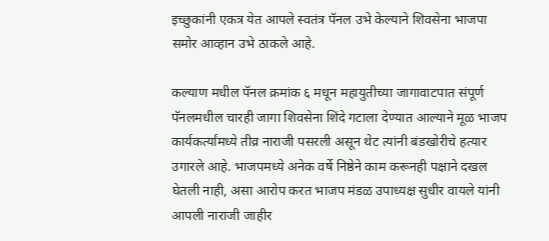इच्छुकांनी एकत्र येत आपले स्वतंत्र पॅनल उभे केल्याने शिवसेना भाजपा समोर आव्हान उभे ठाकले आहे.

कल्याण मधील पॅनल क्रमांक ६ मधून महायुतीच्या जागावाटपात संपूर्ण पॅनलमधील चारही जागा शिवसेना शिंदे गटाला देण्यात आल्याने मूळ भाजप कार्यकर्त्यांमध्ये तीव्र नाराजी पसरली असून थेट त्यांनी बंडखोरीचे हत्यार उगारले आहे. भाजपमध्ये अनेक वर्षे निष्ठेने काम करूनही पक्षाने दखल घेतली नाही, असा आरोप करत भाजप मंडळ उपाध्यक्ष सुधीर वायले यांनी आपली नाराजी जाहीर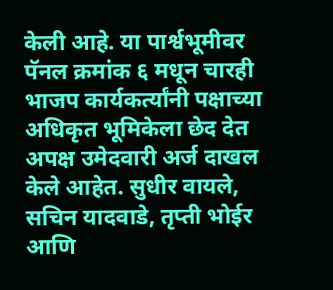केली आहे. या पार्श्वभूमीवर पॅनल क्रमांक ६ मधून चारही भाजप कार्यकर्त्यांनी पक्षाच्या अधिकृत भूमिकेला छेद देत अपक्ष उमेदवारी अर्ज दाखल केले आहेत. सुधीर वायले, सचिन यादवाडे, तृप्ती भोईर आणि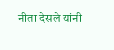नीता देसले यांनी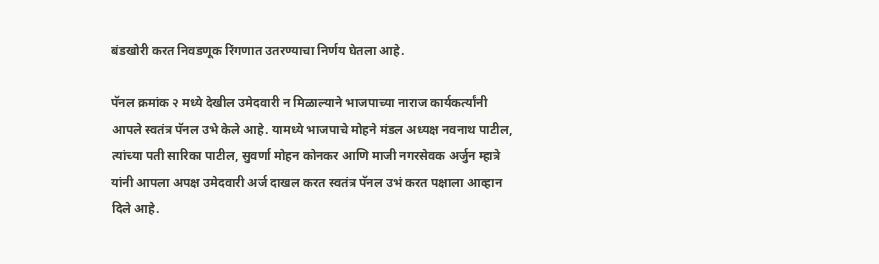बंडखोरी करत निवडणूक रिंगणात उतरण्याचा निर्णय घेतला आहे.

पॅनल क्रमांक २ मध्ये देखील उमेदवारी न मिळाल्याने भाजपाच्या नाराज कार्यकर्त्यांनी आपले स्वतंत्र पॅनल उभे केले आहे. यामध्ये भाजपाचे मोहने मंडल अध्यक्ष नवनाथ पाटील, त्यांच्या पती सारिका पाटील, सुवर्णा मोहन कोनकर आणि माजी नगरसेवक अर्जुन म्हात्रे यांनी आपला अपक्ष उमेदवारी अर्ज दाखल करत स्वतंत्र पॅनल उभं करत पक्षाला आव्हान दिले आहे.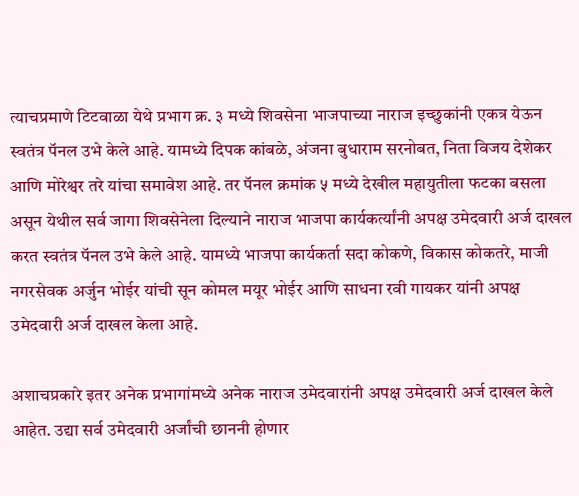त्याचप्रमाणे टिटवाळा येथे प्रभाग क्र. ३ मध्ये शिवसेना भाजपाच्या नाराज इच्छुकांनी एकत्र येऊन स्वतंत्र पॅनल उभे केले आहे. यामध्ये दिपक कांबळे, अंजना बुधाराम सरनोबत, निता विजय देशेकर आणि मोरेश्वर तरे यांचा समावेश आहे. तर पॅनल क्रमांक ५ मध्ये देखील महायुतीला फटका बसला असून येथील सर्व जागा शिवसेनेला दिल्याने नाराज भाजपा कार्यकर्त्यांनी अपक्ष उमेदवारी अर्ज दाखल करत स्वतंत्र पॅनल उभे केले आहे. यामध्ये भाजपा कार्यकर्ता सदा कोकणे, विकास कोकतरे, माजी नगरसेवक अर्जुन भोईर यांची सून कोमल मयूर भोईर आणि साधना रवी गायकर यांनी अपक्ष उमेदवारी अर्ज दाखल केला आहे.

अशाचप्रकारे इतर अनेक प्रभागांमध्ये अनेक नाराज उमेदवारांनी अपक्ष उमेदवारी अर्ज दाखल केले आहेत. उद्या सर्व उमेदवारी अर्जांची छाननी होणार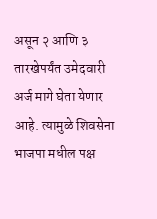असून २ आणि ३ तारखेपर्यंत उमेदवारी अर्ज मागे घेता येणार आहे. त्यामुळे शिवसेना भाजपा मधील पक्ष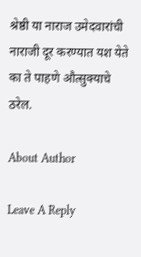श्रेष्ठी या नाराज उमेदवारांची नाराजी दूर करण्यात यश येते का ते पाहणे औत्सुक्याचे ठरेल.

About Author

Leave A Reply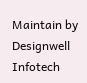Maintain by Designwell Infotech